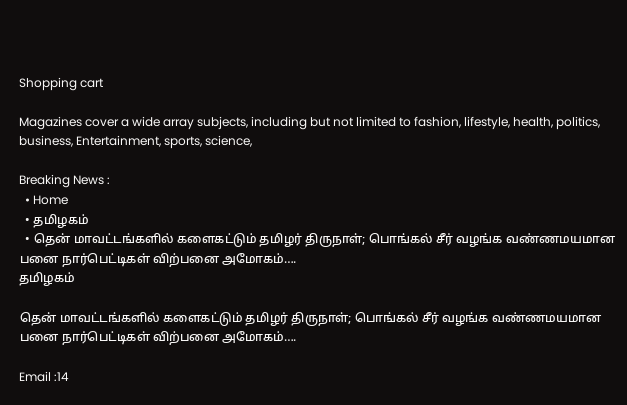Shopping cart

Magazines cover a wide array subjects, including but not limited to fashion, lifestyle, health, politics, business, Entertainment, sports, science,

Breaking News :
  • Home
  • தமிழகம்
  • தென் மாவட்டங்களில் களைகட்டும் தமிழர் திருநாள்; பொங்கல் சீர் வழங்க வண்ணமயமான பனை நார்பெட்டிகள் விற்பனை அமோகம்….
தமிழகம்

தென் மாவட்டங்களில் களைகட்டும் தமிழர் திருநாள்; பொங்கல் சீர் வழங்க வண்ணமயமான பனை நார்பெட்டிகள் விற்பனை அமோகம்….

Email :14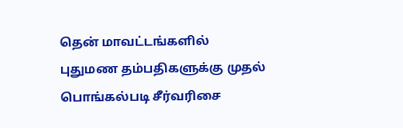தென் மாவட்டங்களில் புதுமண தம்பதிகளுக்கு முதல் பொங்கல்படி சீர்வரிசை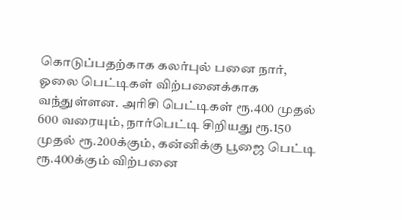கொடுப்பதற்காக கலர்புல் பனை நார், ஓலை பெட்டிகள் விற்பனைக்காக வந்துள்ளன. அரிசி பெட்டிகள் ரூ.400 முதல் 600 வரையும், நார்பெட்டி சிறியது ரூ.150 முதல் ரூ.200க்கும், கன்னிக்கு பூஜை பெட்டி ரூ.400க்கும் விற்பனை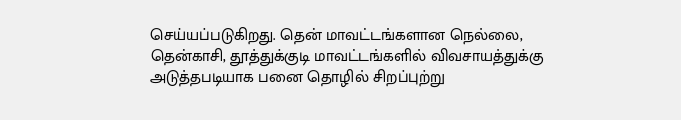செய்யப்படுகிறது. தென் மாவட்டங்களான நெல்லை, தென்காசி, தூத்துக்குடி மாவட்டங்களில் விவசாயத்துக்கு அடுத்தபடியாக பனை தொழில் சிறப்புற்று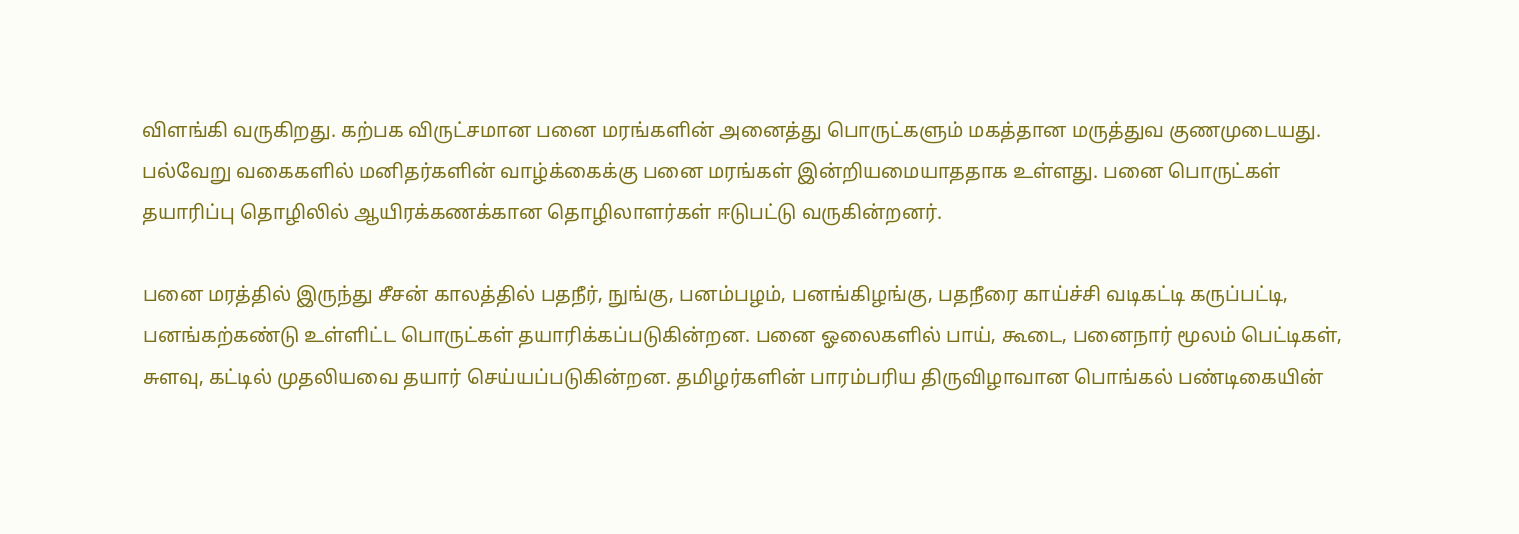விளங்கி வருகிறது. கற்பக விருட்சமான பனை மரங்களின் அனைத்து பொருட்களும் மகத்தான மருத்துவ குணமுடையது. பல்வேறு வகைகளில் மனிதர்களின் வாழ்க்கைக்கு பனை மரங்கள் இன்றியமையாததாக உள்ளது. பனை பொருட்கள் தயாரிப்பு தொழிலில் ஆயிரக்கணக்கான தொழிலாளர்கள் ஈடுபட்டு வருகின்றனர்.

பனை மரத்தில் இருந்து சீசன் காலத்தில் பதநீர், நுங்கு, பனம்பழம், பனங்கிழங்கு, பதநீரை காய்ச்சி வடிகட்டி கருப்பட்டி, பனங்கற்கண்டு உள்ளிட்ட பொருட்கள் தயாரிக்கப்படுகின்றன. பனை ஓலைகளில் பாய், கூடை, பனைநார் மூலம் பெட்டிகள், சுளவு, கட்டில் முதலியவை தயார் செய்யப்படுகின்றன. தமிழர்களின் பாரம்பரிய திருவிழாவான பொங்கல் பண்டிகையின்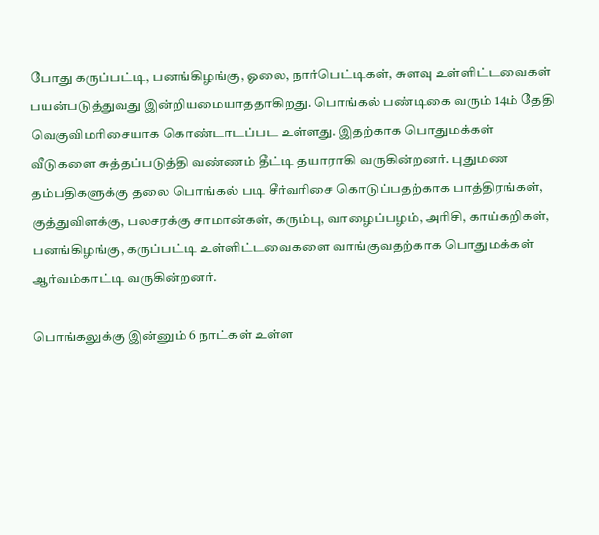போது கருப்பட்டி, பனங்கிழங்கு, ஓலை, நார்பெட்டிகள், சுளவு உள்ளிட்டவைகள் பயன்படுத்துவது இன்றியமையாததாகிறது. பொங்கல் பண்டிகை வரும் 14ம் தேதி வெகுவிமரிசையாக கொண்டாடப்பட உள்ளது. இதற்காக பொதுமக்கள் வீடுகளை சுத்தப்படுத்தி வண்ணம் தீட்டி தயாராகி வருகின்றனர். புதுமண தம்பதிகளுக்கு தலை பொங்கல் படி சீர்வரிசை கொடுப்பதற்காக பாத்திரங்கள், குத்துவிளக்கு, பலசரக்கு சாமான்கள், கரும்பு, வாழைப்பழம், அரிசி, காய்கறிகள், பனங்கிழங்கு, கருப்பட்டி உள்ளிட்டவைகளை வாங்குவதற்காக பொதுமக்கள் ஆர்வம்காட்டி வருகின்றனர்.

பொங்கலுக்கு இன்னும் 6 நாட்கள் உள்ள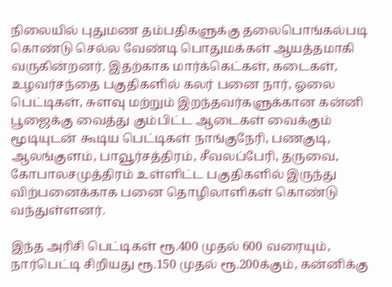நிலையில் புதுமண தம்பதிகளுக்கு தலைபொங்கல்படி கொண்டு செல்ல வேண்டி பொதுமக்கள் ஆயத்தமாகி வருகின்றனர். இதற்காக மார்க்கெட்கள், கடைகள், உழவர்சந்தை பகுதிகளில் கலர் பனை நார், ஓலை பெட்டிகள், சுளவு மற்றும் இறந்தவர்களுக்கான கன்னி பூஜைக்கு வைத்து கும்பிட்ட ஆடைகள் வைக்கும் மூடியுடன் கூடிய பெட்டிகள் நாங்குநேரி, பணகுடி, ஆலங்குளம், பாவூர்சத்திரம், சீவலப்பேரி, தருவை, கோபாலசமுத்திரம் உள்ளிட்ட பகுதிகளில் இருந்து விற்பனைக்காக பனை தொழிலாளிகள் கொண்டு வந்துள்ளனர்.

இந்த அரிசி பெட்டிகள் ரூ.400 முதல் 600 வரையும், நார்பெட்டி சிறியது ரூ.150 முதல் ரூ.200க்கும், கன்னிக்கு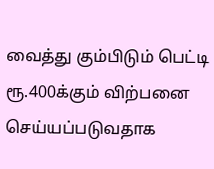வைத்து கும்பிடும் பெட்டி ரூ.400க்கும் விற்பனை செய்யப்படுவதாக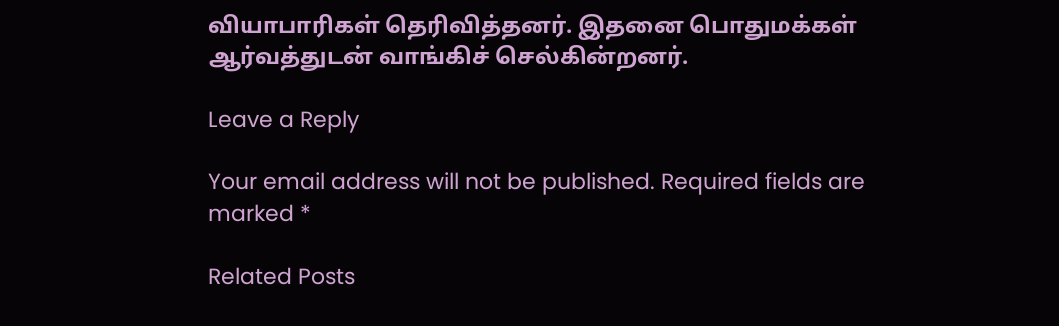வியாபாரிகள் தெரிவித்தனர். இதனை பொதுமக்கள் ஆர்வத்துடன் வாங்கிச் செல்கின்றனர்.

Leave a Reply

Your email address will not be published. Required fields are marked *

Related Posts